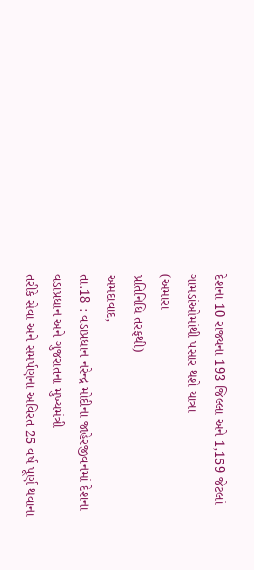દેશના 10 રાજ્યના 193 જિલ્લા અને 1,159 જેટલાં ગામડાંઓમાંથી પસાર થશે યાત્રા
(અમારા
પ્રતિનિધિ તરફથી)
અમદાવાદ,
તા.18 : વડાપ્રધાન નરેન્દ્ર મોદીના જાહેરજીવનમાં દેશના વડાપ્રધાન અને ગુજરાતના મુખ્યમંત્રી
તરીકે સેવા અને સમર્પણના અવિરત 25 વર્ષ પૂર્ણ થવાના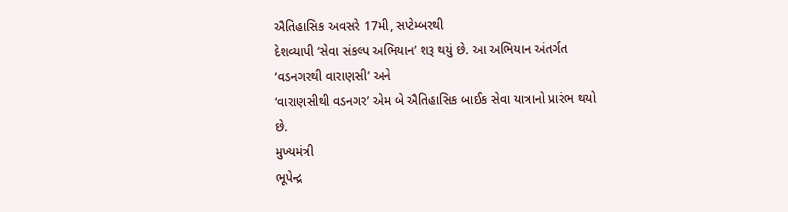ઐતિહાસિક અવસરે 17મી, સપ્ટેમ્બરથી
દેશવ્યાપી ‘સેવા સંકલ્પ અભિયાન’ શરૂ થયું છે. આ અભિયાન અંતર્ગત ‘વડનગરથી વારાણસી’ અને
‘વારાણસીથી વડનગર’ એમ બે ઐતિહાસિક બાઈક સેવા યાત્રાનો પ્રારંભ થયો છે.
મુખ્યમંત્રી
ભૂપેન્દ્ર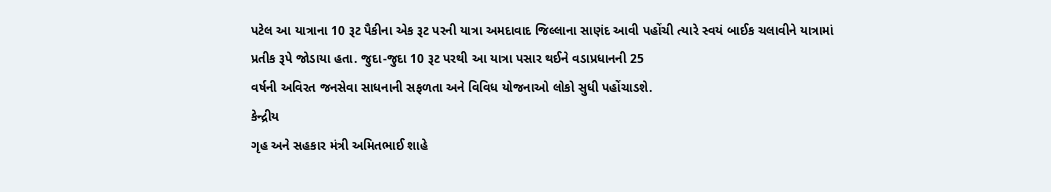પટેલ આ યાત્રાના 10 રૂટ પૈકીના એક રૂટ પરની યાત્રા અમદાવાદ જિલ્લાના સાણંદ આવી પહોંચી ત્યારે સ્વયં બાઈક ચલાવીને યાત્રામાં
પ્રતીક રૂપે જોડાયા હતા. જુદા-જુદા 10 રૂટ પરથી આ યાત્રા પસાર થઈને વડાપ્રધાનની 25
વર્ષની અવિરત જનસેવા સાધનાની સફળતા અને વિવિધ યોજનાઓ લોકો સુધી પહોંચાડશે.
કેન્દ્રીય
ગૃહ અને સહકાર મંત્રી અમિતભાઈ શાહે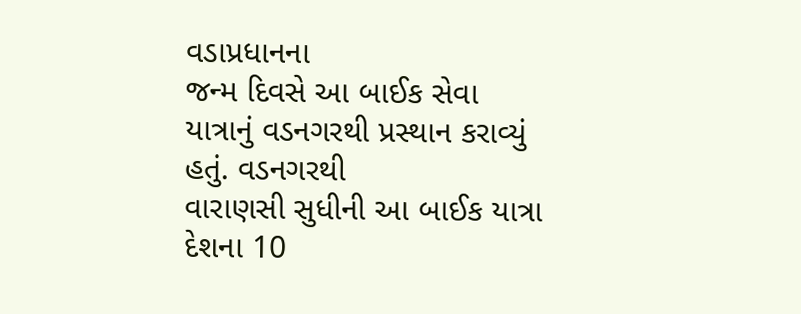વડાપ્રધાનના
જન્મ દિવસે આ બાઈક સેવા યાત્રાનું વડનગરથી પ્રસ્થાન કરાવ્યું હતું. વડનગરથી
વારાણસી સુધીની આ બાઈક યાત્રા દેશના 10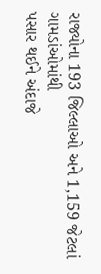રાજ્યોના 193 જિલ્લાઓ અને 1,159 જેટલાં ગામડાંઓમાંથી
પસાર થઈને અંદાજે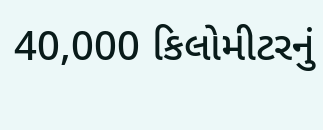40,000 કિલોમીટરનું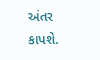અંતર કાપશે.